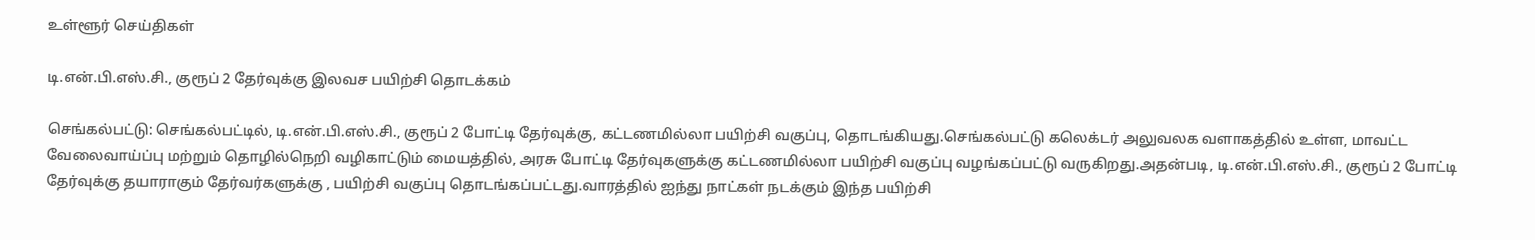உள்ளூர் செய்திகள்

டி.என்.பி.எஸ்.சி., குரூப் 2 தேர்வுக்கு இலவச பயிற்சி தொடக்கம்

செங்கல்பட்டு: செங்கல்பட்டில், டி.என்.பி.எஸ்.சி., குரூப் 2 போட்டி தேர்வுக்கு, கட்டணமில்லா பயிற்சி வகுப்பு, தொடங்கியது.செங்கல்பட்டு கலெக்டர் அலுவலக வளாகத்தில் உள்ள, மாவட்ட வேலைவாய்ப்பு மற்றும் தொழில்நெறி வழிகாட்டும் மையத்தில், அரசு போட்டி தேர்வுகளுக்கு கட்டணமில்லா பயிற்சி வகுப்பு வழங்கப்பட்டு வருகிறது.அதன்படி, டி.என்.பி.எஸ்.சி., குரூப் 2 போட்டி தேர்வுக்கு தயாராகும் தேர்வர்களுக்கு , பயிற்சி வகுப்பு தொடங்கப்பட்டது.வாரத்தில் ஐந்து நாட்கள் நடக்கும் இந்த பயிற்சி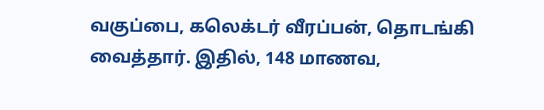வகுப்பை, கலெக்டர் வீரப்பன், தொடங்கி வைத்தார். இதில், 148 மாணவ,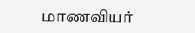மாணவியர்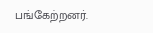பங்கேற்றனர்.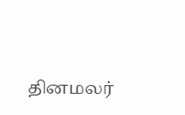தினமலர்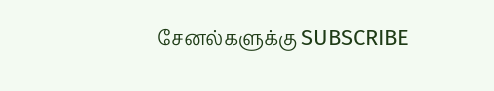சேனல்களுக்கு SUBSCRIBE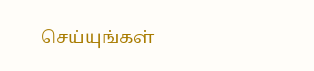செய்யுங்கள்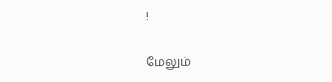!

மேலும்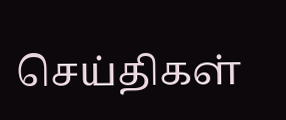செய்திகள்